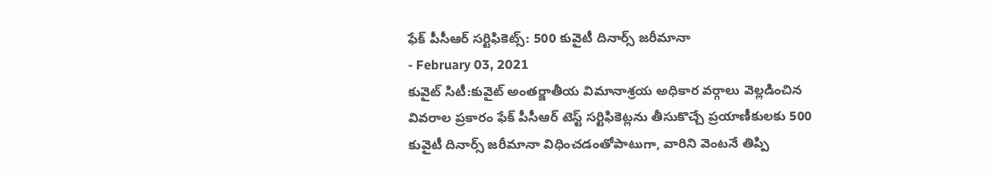ఫేక్ పీసీఆర్ సర్టిఫికెట్స్: 500 కువైటీ దినార్స్ జరీమానా
- February 03, 2021
కువైట్ సిటీ:కువైట్ అంతర్జాతీయ విమానాశ్రయ అధికార వర్గాలు వెల్లడించిన వివరాల ప్రకారం ఫేక్ పీసీఆర్ టెస్ట్ సర్టిఫికెట్లను తీసుకొచ్చే ప్రయాణీకులకు 500 కువైటీ దినార్స్ జరీమానా విధించడంతోపాటుగా, వారిని వెంటనే తిప్పి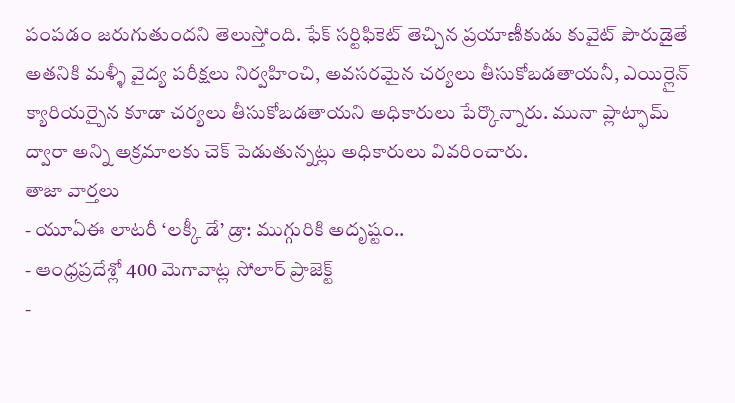పంపడం జరుగుతుందని తెలుస్తోంది. ఫేక్ సర్టిఫికెట్ తెచ్చిన ప్రయాణీకుడు కువైట్ పౌరుడైతే అతనికి మళ్ళీ వైద్య పరీక్షలు నిర్వహించి, అవసరమైన చర్యలు తీసుకోబడతాయనీ, ఎయిర్లైన్ క్యారియర్పైన కూడా చర్యలు తీసుకోబడతాయని అధికారులు పేర్కొన్నారు. మునా ప్లాట్ఫామ్ ద్వారా అన్ని అక్రమాలకు చెక్ పెడుతున్నట్లు అధికారులు వివరించారు.
తాజా వార్తలు
- యూఏఈ లాటరీ ‘లక్కీ డే’ డ్రా: ముగ్గురికి అదృష్టం..
- ఆంధ్రప్రదేశ్లో 400 మెగావాట్ల సోలార్ ప్రాజెక్ట్
-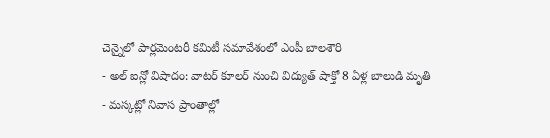చెన్నైలో పార్లమెంటరీ కమిటీ సమావేశంలో ఎంపీ బాలశౌరి
- అల్ ఐన్లో విషాదం: వాటర్ కూలర్ నుంచి విద్యుత్ షాక్తో 8 ఏళ్ల బాలుడి మృతి
- మస్కట్లో నివాస ప్రాంతాల్లో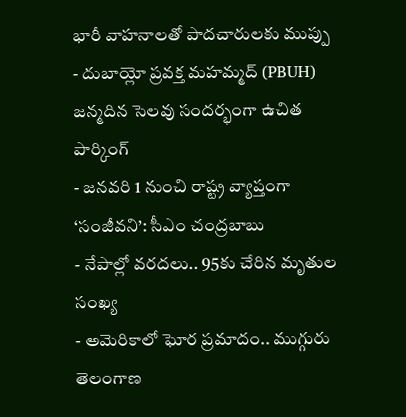భారీ వాహనాలతో పాదచారులకు ముప్పు
- దుబాయ్లో ప్రవక్త మహమ్మద్ (PBUH) జన్మదిన సెలవు సందర్భంగా ఉచిత పార్కింగ్
- జనవరి 1 నుంచి రాష్ట్ర వ్యాప్తంగా ‘సంజీవని’: సీఎం చంద్రబాబు
- నేపాల్లో వరదలు.. 95కు చేరిన మృతుల సంఖ్య
- అమెరికాలో ఘోర ప్రమాదం.. ముగ్గురు తెలంగాణ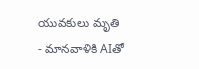యువకులు మృతి
- మానవాళికి AIతో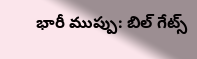భారీ ముప్పు: బిల్ గేట్స్